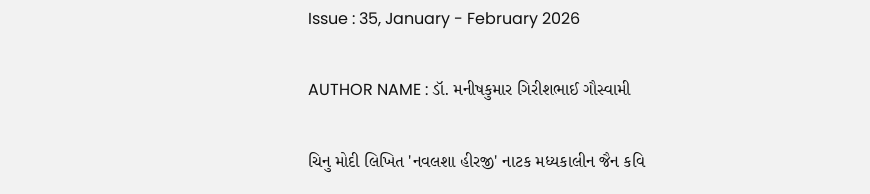Issue : 35, January - February 2026

AUTHOR NAME : ડૉ. મનીષકુમાર ગિરીશભાઈ ગૌસ્વામી

ચિનુ મોદી લિખિત 'નવલશા હીરજી' નાટક મધ્યકાલીન જૈન કવિ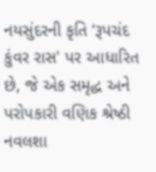નયસુંદરની કૃતિ ‘રૂપચંદ કુંવર રાસ' પર આધારિત છે, જે એક સમૃદ્ધ અને પરોપકારી વણિક શ્રેષ્ઠી નવલશા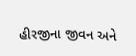હીરજીના જીવન અને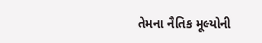તેમના નૈતિક મૂલ્યોની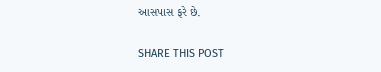આસપાસ ફરે છે.

SHARE THIS POST